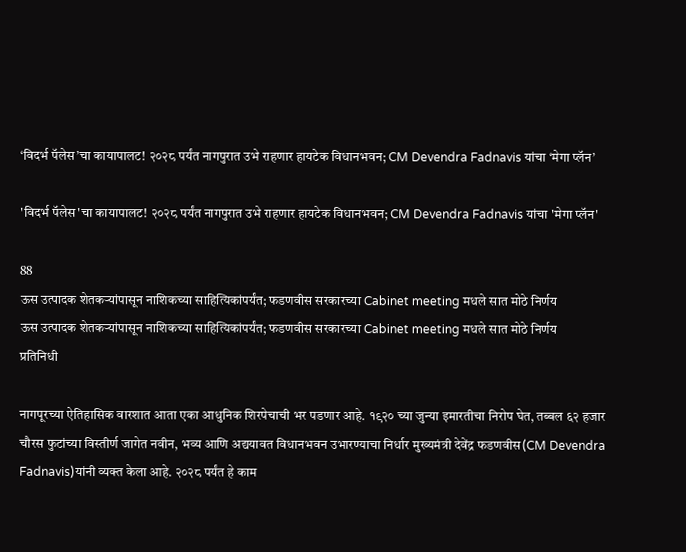‘विदर्भ पॅलेस’चा कायापालट! २०२८ पर्यंत नागपुरात उभे राहणार हायटेक विधानभवन; CM Devendra Fadnavis यांचा ‘मेगा प्लॅन’

'विदर्भ पॅलेस'चा कायापालट! २०२८ पर्यंत नागपुरात उभे राहणार हायटेक विधानभवन; CM Devendra Fadnavis यांचा 'मेगा प्लॅन'

88
ऊस उत्पादक शेतकऱ्यांपासून नाशिकच्या साहित्यिकांपर्यंत; फडणवीस सरकारच्या Cabinet meeting मधले सात मोठे निर्णय
ऊस उत्पादक शेतकऱ्यांपासून नाशिकच्या साहित्यिकांपर्यंत; फडणवीस सरकारच्या Cabinet meeting मधले सात मोठे निर्णय
प्रतिनिधी

नागपूरच्या ऐतिहासिक वारशात आता एका आधुनिक शिरपेचाची भर पडणार आहे. १९२० च्या जुन्या इमारतीचा निरोप घेत, तब्बल ६२ हजार चौरस फुटांच्या विस्तीर्ण जागेत नवीन, भव्य आणि अद्ययावत विधानभवन उभारण्याचा निर्धार मुख्यमंत्री देवेंद्र फडणवीस(CM Devendra Fadnavis)यांनी व्यक्त केला आहे. २०२८ पर्यंत हे काम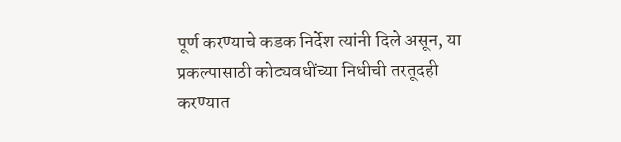पूर्ण करण्याचे कडक निर्देश त्यांनी दिले असून, या प्रकल्पासाठी कोट्यवधींच्या निधीची तरतूदही करण्यात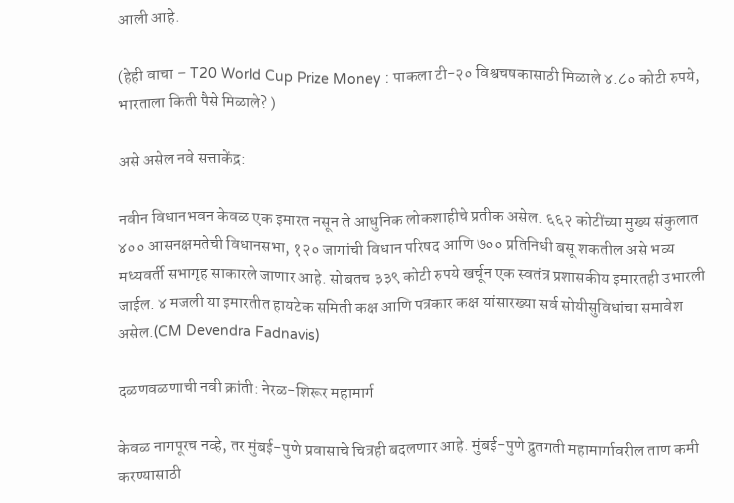आली आहे.

(हेही वाचा – T20 World Cup Prize Money : पाकला टी-२० विश्वचषकासाठी मिळाले ४.८० कोटी रुपये, भारताला किती पैसे मिळाले? )

असे असेल नवे सत्ताकेंद्र:

नवीन विधानभवन केवळ एक इमारत नसून ते आधुनिक लोकशाहीचे प्रतीक असेल. ६६२ कोटींच्या मुख्य संकुलात ४०० आसनक्षमतेची विधानसभा, १२० जागांची विधान परिषद आणि ७०० प्रतिनिधी बसू शकतील असे भव्य मध्यवर्ती सभागृह साकारले जाणार आहे. सोबतच ३३९ कोटी रुपये खर्चून एक स्वतंत्र प्रशासकीय इमारतही उभारली जाईल. ४ मजली या इमारतीत हायटेक समिती कक्ष आणि पत्रकार कक्ष यांसारख्या सर्व सोयीसुविधांचा समावेश असेल.(CM Devendra Fadnavis)

दळणवळणाची नवी क्रांती: नेरळ-शिरूर महामार्ग

केवळ नागपूरच नव्हे, तर मुंबई-पुणे प्रवासाचे चित्रही बदलणार आहे. मुंबई-पुणे द्रुतगती महामार्गावरील ताण कमी करण्यासाठी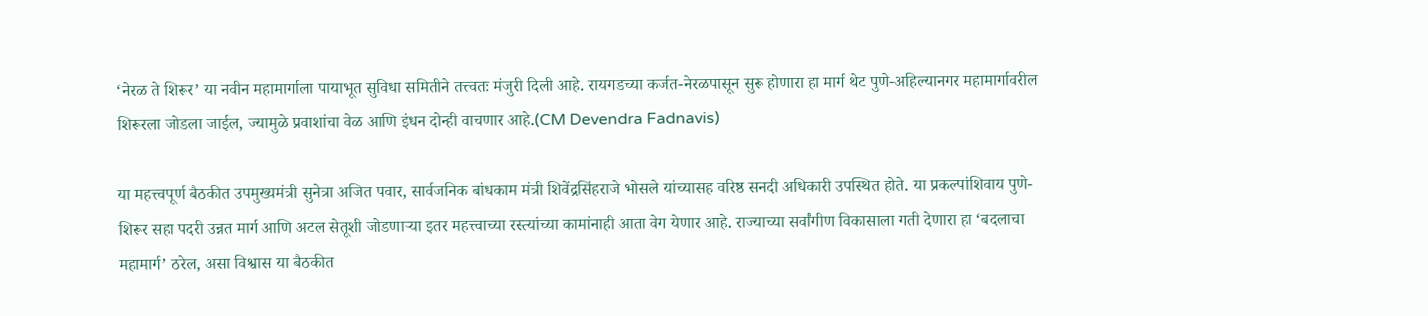‘नेरळ ते शिरूर’ या नवीन महामार्गाला पायाभूत सुविधा समितीने तत्त्वतः मंजुरी दिली आहे. रायगडच्या कर्जत-नेरळपासून सुरू होणारा हा मार्ग थेट पुणे-अहिल्यानगर महामार्गावरील शिरूरला जोडला जाईल, ज्यामुळे प्रवाशांचा वेळ आणि इंधन दोन्ही वाचणार आहे.(CM Devendra Fadnavis)

या महत्त्वपूर्ण बैठकीत उपमुख्यमंत्री सुनेत्रा अजित पवार, सार्वजनिक बांधकाम मंत्री शिवेंद्रसिंहराजे भोसले यांच्यासह वरिष्ठ सनदी अधिकारी उपस्थित होते. या प्रकल्पांशिवाय पुणे-शिरूर सहा पदरी उन्नत मार्ग आणि अटल सेतूशी जोडणाऱ्या इतर महत्त्वाच्या रस्त्यांच्या कामांनाही आता वेग येणार आहे. राज्याच्या सर्वांगीण विकासाला गती देणारा हा ‘बदलाचा महामार्ग’ ठरेल, असा विश्वास या बैठकीत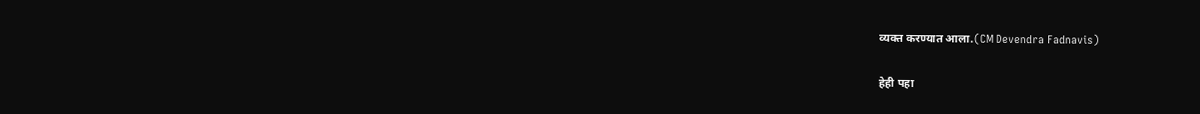व्यक्त करण्यात आला.(CM Devendra Fadnavis)

हेही पहा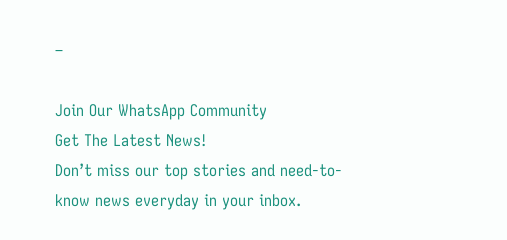–

Join Our WhatsApp Community
Get The Latest News!
Don’t miss our top stories and need-to-know news everyday in your inbox.